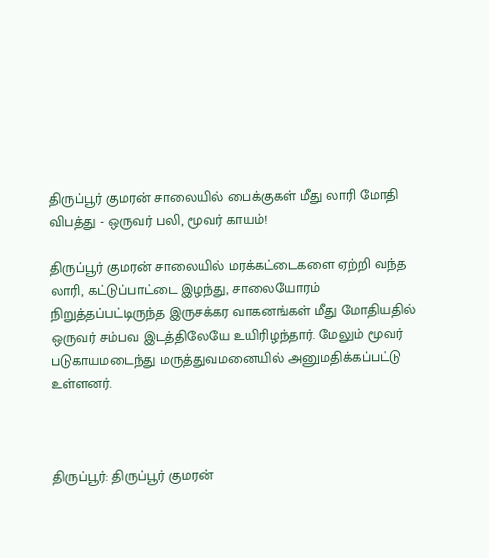திருப்பூர் குமரன் சாலையில் பைக்குகள் மீது லாரி மோதி விபத்து - ஒருவர் பலி, மூவர் காயம்!

திருப்பூர் குமரன் சாலையில் மரக்கட்டைகளை ஏற்றி வந்த லாரி, கட்டுப்பாட்டை இழந்து, சாலையோரம் நிறுத்தப்பட்டிருந்த இருசக்கர வாகனங்கள் மீது மோதியதில் ஒருவர் சம்பவ இடத்திலேயே உயிரிழந்தார். மேலும் மூவர் படுகாயமடைந்து மருத்துவமனையில் அனுமதிக்கப்பட்டு உள்ளனர்.



திருப்பூர்: திருப்பூர் குமரன்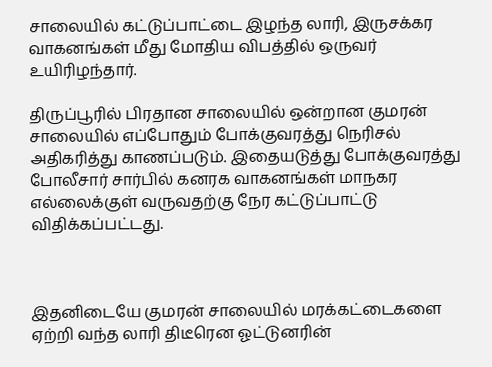சாலையில் கட்டுப்பாட்டை இழந்த லாரி, இருசக்கர வாகனங்கள் மீது மோதிய விபத்தில் ஒருவர் உயிரிழந்தார்.

திருப்பூரில் பிரதான சாலையில் ஒன்றான குமரன் சாலையில் எப்போதும் போக்குவரத்து நெரிசல் அதிகரித்து காணப்படும். இதையடுத்து போக்குவரத்து போலீசார் சார்பில் கனரக வாகனங்கள் மாநகர எல்லைக்குள் வருவதற்கு நேர கட்டுப்பாட்டு விதிக்கப்பட்டது.



இதனிடையே குமரன் சாலையில் மரக்கட்டைகளை ஏற்றி வந்த லாரி திடீரென ஓட்டுனரின்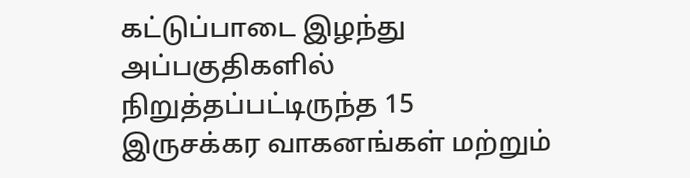கட்டுப்பாடை இழந்து அப்பகுதிகளில் நிறுத்தப்பட்டிருந்த 15 இருசக்கர வாகனங்கள் மற்றும்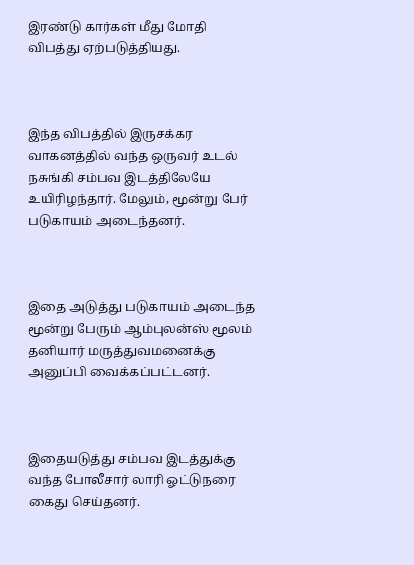இரண்டு கார்கள் மீது மோதி விபத்து ஏற்படுத்தியது.



இந்த விபத்தில் இருசக்கர வாகனத்தில் வந்த ஒருவர் உடல் நசுங்கி சம்பவ இடத்திலேயே உயிரிழந்தார். மேலும், மூன்று பேர் படுகாயம் அடைந்தனர்.



இதை அடுத்து படுகாயம் அடைந்த மூன்று பேரும் ஆம்புலன்ஸ் மூலம் தனியார் மருத்துவமனைக்கு அனுப்பி வைக்கப்பட்டனர்.



இதையடுத்து சம்பவ இடத்துக்கு வந்த போலீசார் லாரி ஓட்டுநரை கைது செய்தனர்.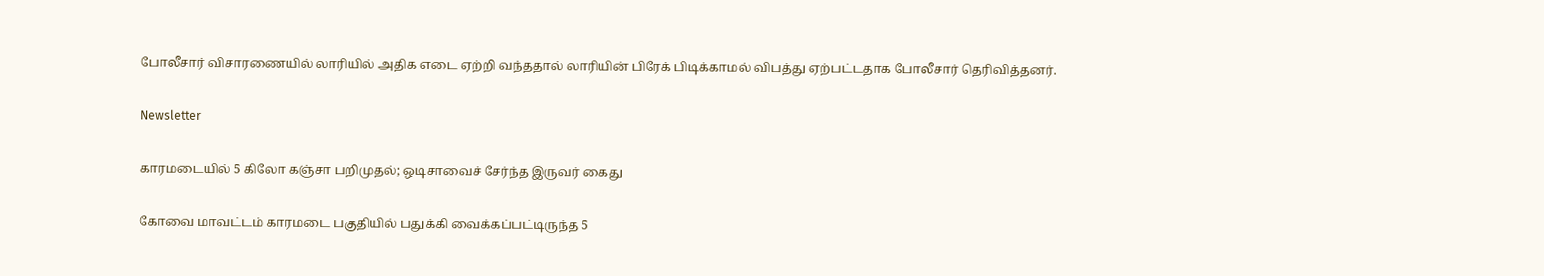போலீசார் விசாரணையில் லாரியில் அதிக எடை ஏற்றி வந்ததால் லாரியின் பிரேக் பிடிக்காமல் விபத்து ஏற்பட்டதாக போலீசார் தெரிவித்தனர்.

Newsletter

காரமடையில் 5 கிலோ கஞ்சா பறிமுதல்; ஒடிசாவைச் சேர்ந்த இருவர் கைது

கோவை மாவட்டம் காரமடை பகுதியில் பதுக்கி வைக்கப்பட்டிருந்த 5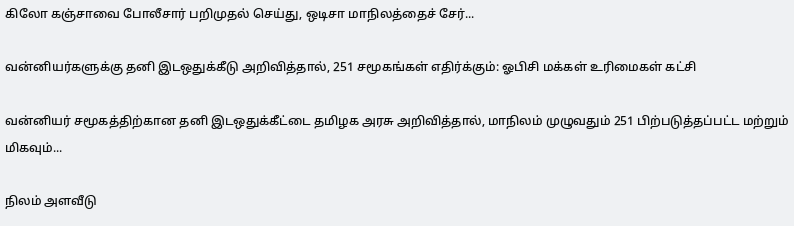கிலோ கஞ்சாவை போலீசார் பறிமுதல் செய்து, ஒடிசா மாநிலத்தைச் சேர்...

வன்னியர்களுக்கு தனி இடஒதுக்கீடு அறிவித்தால், 251 சமூகங்கள் எதிர்க்கும்: ஓபிசி மக்கள் உரிமைகள் கட்சி

வன்னியர் சமூகத்திற்கான தனி இடஒதுக்கீட்டை தமிழக அரசு அறிவித்தால், மாநிலம் முழுவதும் 251 பிற்படுத்தப்பட்ட மற்றும் மிகவும்...

நிலம் அளவீடு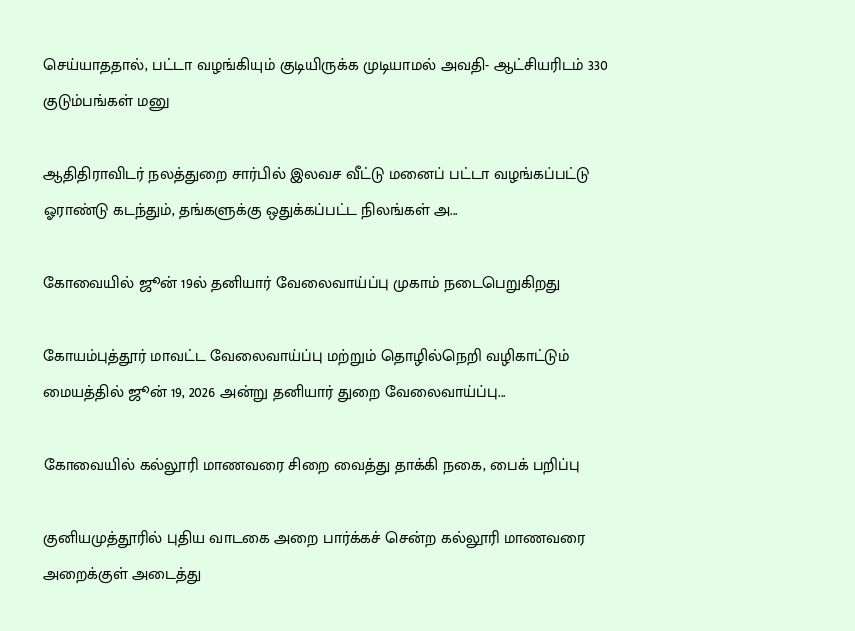செய்யாததால், பட்டா வழங்கியும் குடியிருக்க முடியாமல் அவதி- ஆட்சியரிடம் 330 குடும்பங்கள் மனு

ஆதிதிராவிடர் நலத்துறை சார்பில் இலவச வீட்டு மனைப் பட்டா வழங்கப்பட்டு ஓராண்டு கடந்தும், தங்களுக்கு ஒதுக்கப்பட்ட நிலங்கள் அ...

கோவையில் ஜூன் 19ல் தனியார் வேலைவாய்ப்பு முகாம் நடைபெறுகிறது

கோயம்புத்தூர் மாவட்ட வேலைவாய்ப்பு மற்றும் தொழில்நெறி வழிகாட்டும் மையத்தில் ஜூன் 19, 2026 அன்று தனியார் துறை வேலைவாய்ப்பு...

கோவையில் கல்லூரி மாணவரை சிறை வைத்து தாக்கி நகை, பைக் பறிப்பு

குனியமுத்தூரில் புதிய வாடகை அறை பார்க்கச் சென்ற கல்லூரி மாணவரை அறைக்குள் அடைத்து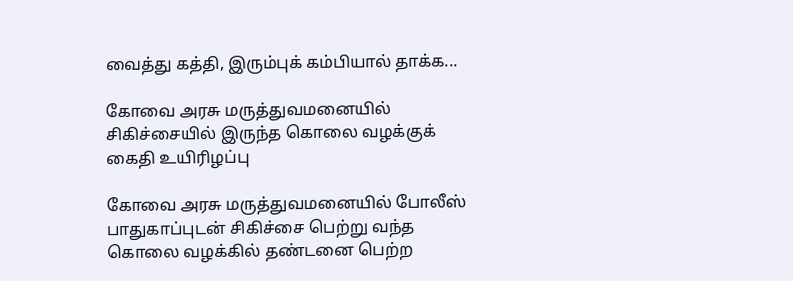வைத்து கத்தி, இரும்புக் கம்பியால் தாக்க...

கோவை அரசு மருத்துவமனையில் சிகிச்சையில் இருந்த கொலை வழக்குக் கைதி உயிரிழப்பு

கோவை அரசு மருத்துவமனையில் போலீஸ் பாதுகாப்புடன் சிகிச்சை பெற்று வந்த கொலை வழக்கில் தண்டனை பெற்ற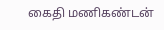கைதி மணிகண்டன்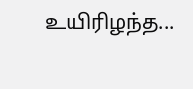உயிரிழந்த...